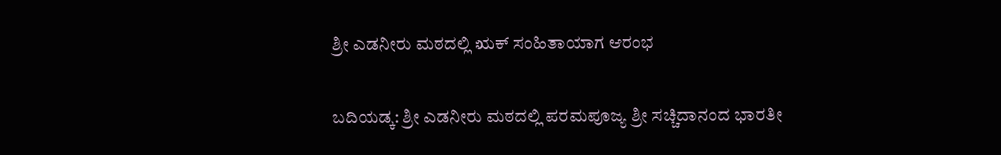ಶ್ರೀ ಎಡನೀರು ಮಠದಲ್ಲಿ ಋಕ್ ಸಂಹಿತಾಯಾಗ ಆರಂಭ


ಬದಿಯಡ್ಕ: ಶ್ರೀ ಎಡನೀರು ಮಠದಲ್ಲಿ ಪರಮಪೂಜ್ಯ ಶ್ರೀ ಸಚ್ಚಿದಾನಂದ ಭಾರತೀ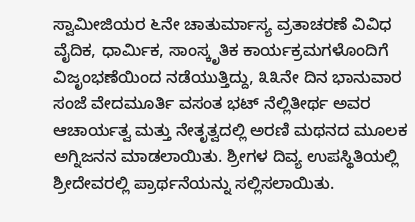ಸ್ವಾಮೀಜಿಯರ ೬ನೇ ಚಾತುರ್ಮಾಸ್ಯ ವ್ರತಾಚರಣೆ ವಿವಿಧ ವೈದಿಕ, ಧಾರ್ಮಿಕ, ಸಾಂಸ್ಕೃತಿಕ ಕಾರ್ಯಕ್ರಮಗಳೊಂದಿಗೆ ವಿಜೃಂಭಣೆಯಿಂದ ನಡೆಯುತ್ತಿದ್ದು, ೩೩ನೇ ದಿನ ಭಾನುವಾರ ಸಂಜೆ ವೇದಮೂರ್ತಿ ವಸಂತ ಭಟ್ ನೆಲ್ಲಿತೀರ್ಥ ಅವರ ಆಚಾರ್ಯತ್ವ ಮತ್ತು ನೇತೃತ್ವದಲ್ಲಿ ಅರಣಿ ಮಥನದ ಮೂಲಕ ಅಗ್ನಿಜನನ ಮಾಡಲಾಯಿತು. ಶ್ರೀಗಳ ದಿವ್ಯ ಉಪಸ್ಥಿತಿಯಲ್ಲಿ ಶ್ರೀದೇವರಲ್ಲಿ ಪ್ರಾರ್ಥನೆಯನ್ನು ಸಲ್ಲಿಸಲಾಯಿತು.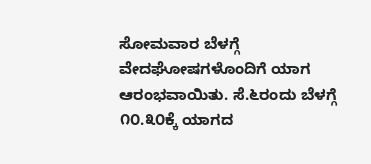ಸೋಮವಾರ ಬೆಳಗ್ಗೆ ವೇದಘೋಷಗಳೊಂದಿಗೆ ಯಾಗ ಆರಂಭವಾಯಿತು. ಸೆ.೬ರಂದು ಬೆಳಗ್ಗೆ ೧೦.೩೦ಕ್ಕೆ ಯಾಗದ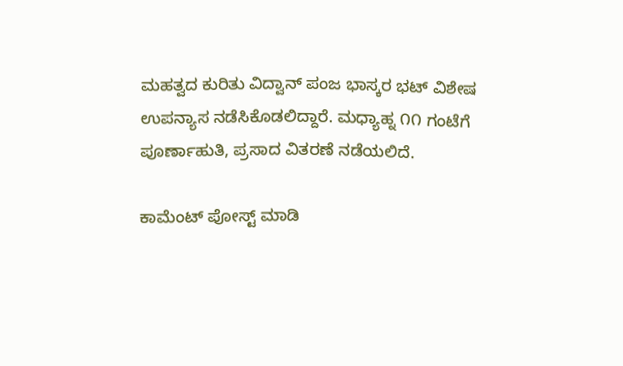ಮಹತ್ವದ ಕುರಿತು ವಿದ್ವಾನ್ ಪಂಜ ಭಾಸ್ಕರ ಭಟ್ ವಿಶೇಷ ಉಪನ್ಯಾಸ ನಡೆಸಿಕೊಡಲಿದ್ದಾರೆ. ಮಧ್ಯಾಹ್ನ ೧೧ ಗಂಟೆಗೆ ಪೂರ್ಣಾಹುತಿ, ಪ್ರಸಾದ ವಿತರಣೆ ನಡೆಯಲಿದೆ.

ಕಾಮೆಂಟ್‌‌ ಪೋಸ್ಟ್‌ ಮಾಡಿ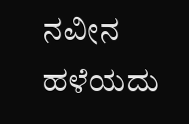ನವೀನ ಹಳೆಯದು